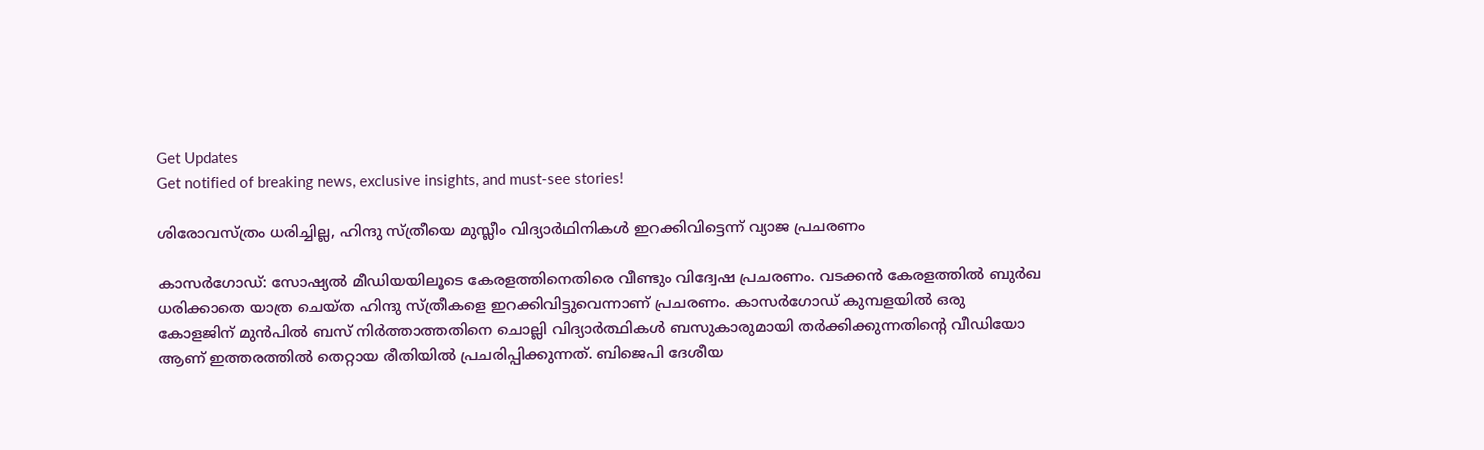Get Updates
Get notified of breaking news, exclusive insights, and must-see stories!

ശിരോവസ്ത്രം ധരിച്ചില്ല, ഹിന്ദു സ്ത്രീയെ മുസ്ലീം വിദ്യാര്‍ഥിനികള്‍ ഇറക്കിവിട്ടെന്ന് വ്യാജ പ്രചരണം

കാസർഗോഡ്: സോഷ്യൽ മീഡിയയിലൂടെ കേരളത്തിനെതിരെ വീണ്ടും വിദ്വേഷ പ്രചരണം. വടക്കൻ കേരളത്തിൽ ബുർഖ ധരിക്കാതെ യാത്ര ചെയ്ത ഹിന്ദു സ്ത്രീകളെ ഇറക്കിവിട്ടുവെന്നാണ് പ്രചരണം. കാസർഗോഡ് കുമ്പളയിൽ ഒരു കോളജിന് മുൻപിൽ ബസ് നിർത്താത്തതിനെ ചൊല്ലി വിദ്യാർത്ഥികൾ ബസുകാരുമായി തർക്കിക്കുന്നതിന്റെ വീഡിയോ ആണ് ഇത്തരത്തിൽ തെറ്റായ രീതിയിൽ പ്രചരിപ്പിക്കുന്നത്. ബിജെപി ദേശീയ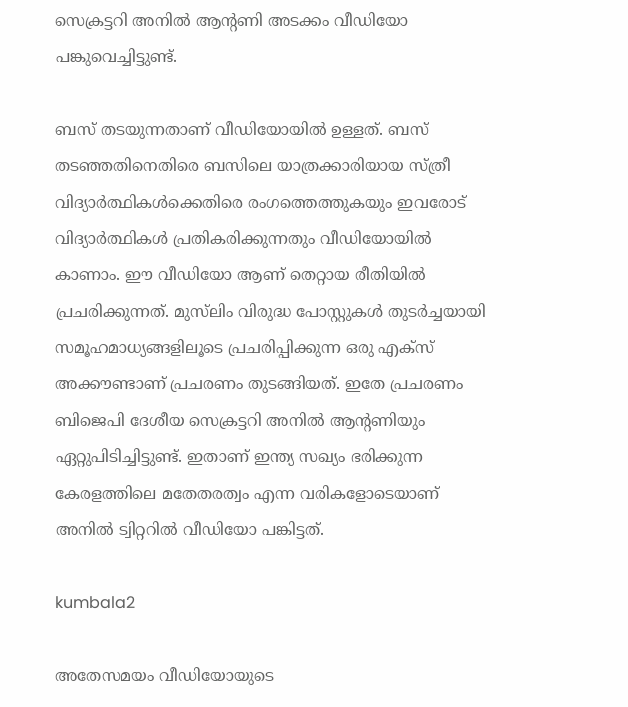സെക്രട്ടറി അനിൽ ആന്റണി അടക്കം വീഡിയോ പങ്കുവെച്ചിട്ടുണ്ട്.

ബസ് തടയുന്നതാണ് വീഡിയോയിൽ ഉള്ളത്. ബസ് തടഞ്ഞതിനെതിരെ ബസിലെ യാത്രക്കാരിയായ സ്ത്രീ വിദ്യാർത്ഥികൾക്കെതിരെ രംഗത്തെത്തുകയും ഇവരോട് വിദ്യാർത്ഥികൾ പ്രതികരിക്കുന്നതും വീഡിയോയിൽ കാണാം. ഈ വീഡിയോ ആണ് തെറ്റായ രീതിയിൽ പ്രചരിക്കുന്നത്. മുസ്‌ലിം വിരുദ്ധ പോസ്റ്റുകൾ തുടർച്ചയായി സമൂഹമാധ്യങ്ങളിലൂടെ പ്രചരിപ്പിക്കുന്ന ഒരു എക്സ് അക്കൗണ്ടാണ് പ്രചരണം തുടങ്ങിയത്. ഇതേ പ്രചരണം ബിജെപി ദേശീയ സെക്രട്ടറി അനില്‍ ആന്റണിയും ഏറ്റുപിടിച്ചിട്ടുണ്ട്. ഇതാണ് ഇന്ത്യ സഖ്യം ഭരിക്കുന്ന കേരളത്തിലെ മതേതരത്വം എന്ന വരികളോടെയാണ് അനിൽ ട്വിറ്ററിൽ വീഡിയോ പങ്കിട്ടത്.

kumbala2

അതേസമയം വീഡിയോയുടെ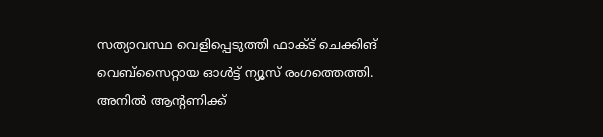സത്യാവസ്ഥ വെളിപ്പെടുത്തി ഫാക്ട് ചെക്കിങ് വെബ്സൈറ്റായ ഓൾട്ട് ന്യൂസ് രംഗത്തെത്തി. അനിൽ ആന്റണിക്ക്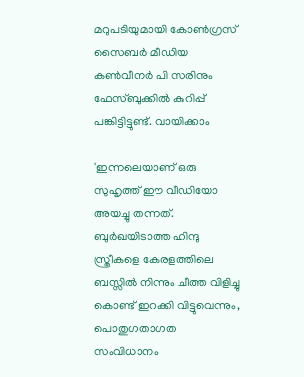മറുപടിയുമായി കോൺഗ്രസ് സൈബർ മീഡിയ കൺവീനർ പി സരിനും ഫേസ്ബുക്കിൽ കുറിപ്പ് പങ്കിട്ടിട്ടുണ്ട്. വായിക്കാം

'ഇന്നലെയാണ് ഒരു സുഹൃത്ത് ഈ വീഡിയോ അയച്ചു തന്നത്. ബുർഖയിടാത്ത ഹിന്ദു സ്ത്രീകളെ കേരളത്തിലെ ബസ്സിൽ നിന്നും ചീത്ത വിളിച്ചു കൊണ്ട് ഇറക്കി വിട്ടുവെന്നും, പൊതുഗതാഗത സംവിധാനം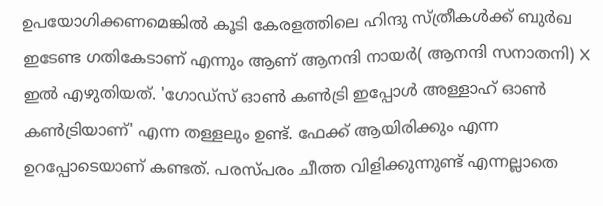ഉപയോഗിക്കണമെങ്കിൽ കൂടി കേരളത്തിലെ ഹിന്ദു സ്ത്രീകൾക്ക്‌ ബുർഖ ഇടേണ്ട ഗതികേടാണ് എന്നും ആണ് ആനന്ദി നായർ( ആനന്ദി സനാതനി) X ഇൽ എഴുതിയത്. 'ഗോഡ്സ് ഓണ്‍ കണ്‍ട്രി ഇപ്പോള്‍ അള്ളാഹ് ഓണ്‍ കണ്‍ട്രിയാണ്' എന്ന തള്ളലും ഉണ്ട്. ഫേക്ക് ആയിരിക്കും എന്ന ഉറപ്പോടെയാണ് കണ്ടത്. പരസ്പരം ചീത്ത വിളിക്കുന്നുണ്ട് എന്നല്ലാതെ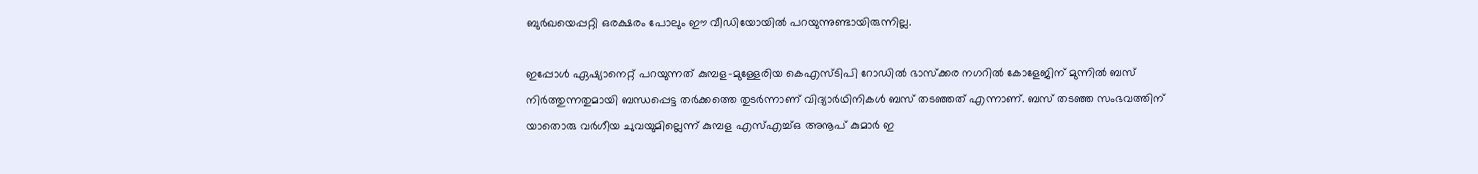ബുർഖയെപ്പറ്റി ഒരക്ഷരം പോലും ഈ വീഡിയോയിൽ പറയുന്നുണ്ടായിരുന്നില്ല.

ഇപ്പോൾ ഏഷ്യാനെറ്റ് പറയുന്നത് കുമ്പള-മുള്ളേരിയ കെഎസ്‌ടിപി റോഡിൽ ഭാസ്ക്കര നഗറിൽ കോളേജിന് മുന്നില്‍ ബസ് നിര്‍ത്തുന്നതുമായി ബന്ധപ്പെട്ട തര്‍ക്കത്തെ തുടര്‍ന്നാണ് വിദ്യാർഥിനികള്‍ ബസ് തടഞ്ഞത് എന്നാണ്. ബസ് തടഞ്ഞ സംഭവത്തിന് യാതൊരു വര്‍ഗീയ ചുവയുമില്ലെന്ന് കുമ്പള എസ്എച്ച്ഒ അനൂപ് കുമാര്‍ ഇ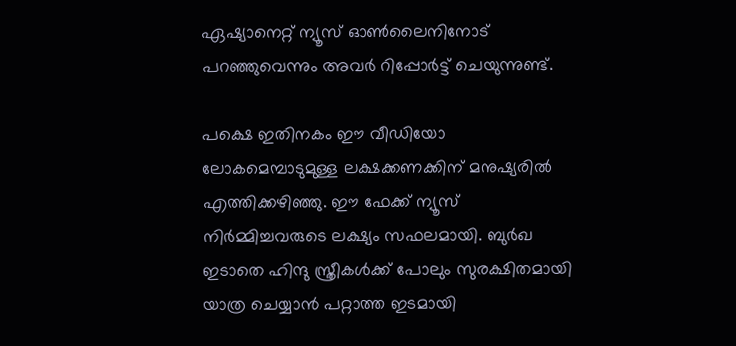ഏഷ്യാനെറ്റ് ന്യൂസ് ഓണ്‍ലൈനിനോട് പറഞ്ഞുവെന്നും അവർ റിപ്പോർട്ട് ചെയുന്നുണ്ട്.

പക്ഷെ ഇതിനകം ഈ വീഡിയോ ലോകമെമ്പാടുമുള്ള ലക്ഷക്കണക്കിന് മനുഷ്യരിൽ എത്തിക്കഴിഞ്ഞു. ഈ ഫേക്ക് ന്യൂസ് നിർമ്മിച്ചവരുടെ ലക്ഷ്യം സഫലമായി. ബുർഖ ഇടാതെ ഹിന്ദു സ്ത്രീകൾക്ക്‌ പോലും സുരക്ഷിതമായി യാത്ര ചെയ്യാൻ പറ്റാത്ത ഇടമായി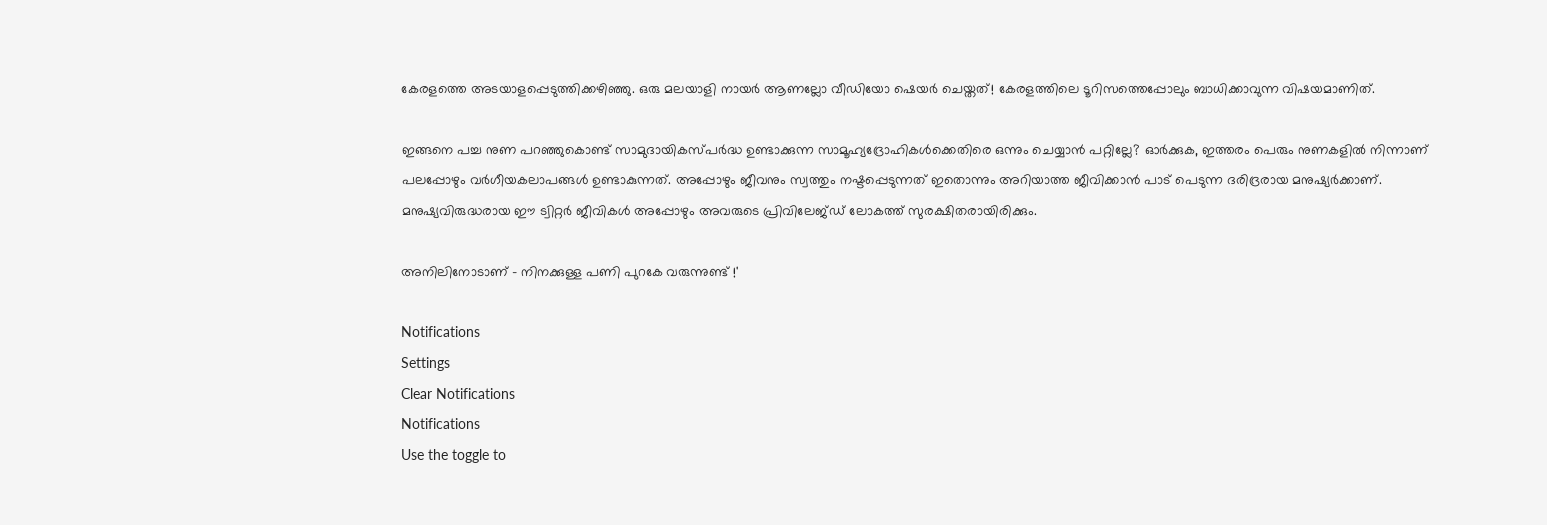കേരളത്തെ അടയാളപ്പെടുത്തിക്കഴിഞ്ഞു. ഒരു മലയാളി നായർ ആണല്ലോ വീഡിയോ ഷെയർ ചെയ്തത്! കേരളത്തിലെ ടൂറിസത്തെപ്പോലും ബാധിക്കാവുന്ന വിഷയമാണിത്.

ഇങ്ങനെ പച്ച നുണ പറഞ്ഞുകൊണ്ട് സാമുദായികസ്പർദ്ധ ഉണ്ടാക്കുന്ന സാമൂഹ്യദ്രോഹികൾക്കെതിരെ ഒന്നും ചെയ്യാൻ പറ്റില്ലേ? ഓർക്കുക, ഇത്തരം പെരും നുണകളിൽ നിന്നാണ് പലപ്പോഴും വർഗീയകലാപങ്ങൾ ഉണ്ടാകുന്നത്. അപ്പോഴും ജീവനും സ്വത്തും നഷ്ടപ്പെടുന്നത്‌ ഇതൊന്നും അറിയാത്ത ജീവിക്കാൻ പാട് പെടുന്ന ദരിദ്രരായ മനുഷ്യർക്കാണ്. മനുഷ്യവിരുദ്ധരായ ഈ ട്വിറ്റർ ജീവികൾ അപ്പോഴും അവരുടെ പ്രിവിലേജ്ഡ് ലോകത്ത് സുരക്ഷിതരായിരിക്കും.

അനിലിനോടാണ് - നിനക്കുള്ള പണി പുറകേ വരുന്നുണ്ട് !'

Notifications
Settings
Clear Notifications
Notifications
Use the toggle to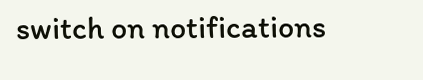switch on notifications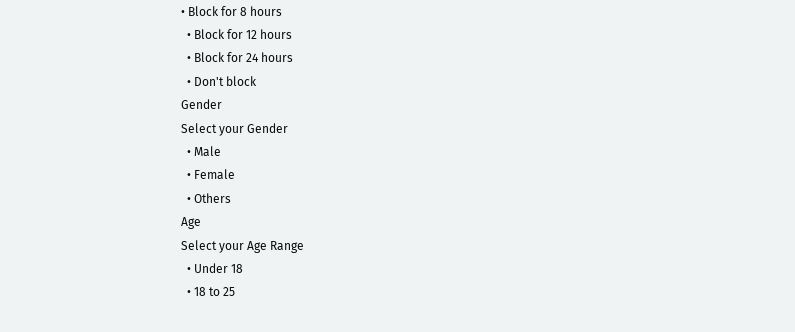• Block for 8 hours
  • Block for 12 hours
  • Block for 24 hours
  • Don't block
Gender
Select your Gender
  • Male
  • Female
  • Others
Age
Select your Age Range
  • Under 18
  • 18 to 25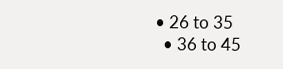• 26 to 35
  • 36 to 45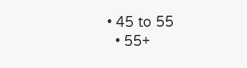• 45 to 55
  • 55+